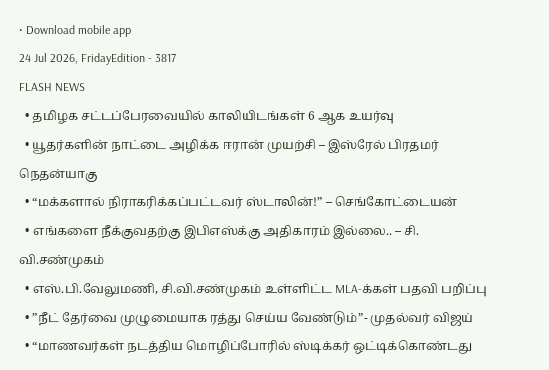• Download mobile app
24 Jul 2026, FridayEdition - 3817
FLASH NEWS
  • தமிழக சட்டப்பேரவையில் காலியிடங்கள் 6 ஆக உயர்வு
  • யூதர்களின் நாட்டை அழிக்க ஈரான் முயற்சி – இஸ்ரேல் பிரதமர் நெதன்யாகு
  • “மக்களால் நிராகரிக்கப்பட்டவர் ஸ்டாலின்!” – செங்கோட்டையன்
  • எங்களை நீக்குவதற்கு இபிஎஸ்க்கு அதிகாரம் இல்லை.. – சி. வி.சண்முகம்
  • எஸ்.பி.வேலுமணி, சி.வி.சண்முகம் உள்ளிட்ட MLA-க்கள் பதவி பறிப்பு
  • ”நீட் தேர்வை முழுமையாக ரத்து செய்ய வேண்டும்”- முதல்வர் விஜய்
  • “மாணவர்கள் நடத்திய மொழிப்போரில் ஸ்டிக்கர் ஒட்டிக்கொண்டது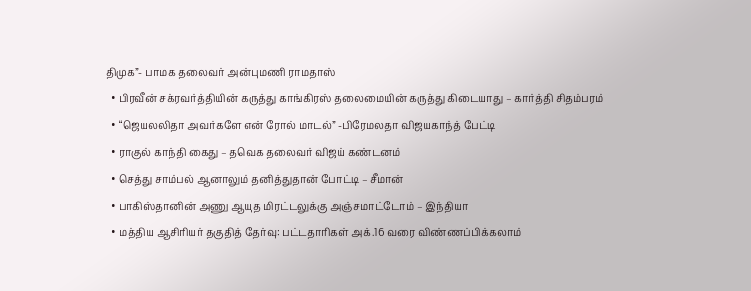திமுக”- பாமக தலைவர் அன்புமணி ராமதாஸ்
  • பிரவீன் சக்ரவர்த்தியின் கருத்து காங்கிரஸ் தலைமையின் கருத்து கிடையாது – கார்த்தி சிதம்பரம்
  • “ஜெயலலிதா அவர்களே என் ரோல் மாடல்” -பிரேமலதா விஜயகாந்த் பேட்டி
  • ராகுல் காந்தி கைது – தவெக தலைவர் விஜய் கண்டனம்
  • செத்து சாம்பல் ஆனாலும் தனித்துதான் போட்டி – சீமான்
  • பாகிஸ்தானின் அணு ஆயுத மிரட்டலுக்கு அஞ்சமாட்டோம் – இந்தியா
  • மத்திய ஆசிரியர் தகுதித் தேர்வு: பட்டதாரிகள் அக்.16 வரை விண்ணப்பிக்கலாம்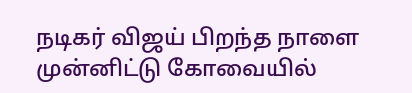நடிகர் விஜய் பிறந்த நாளை முன்னிட்டு கோவையில்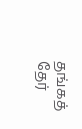தங்கத் தேர்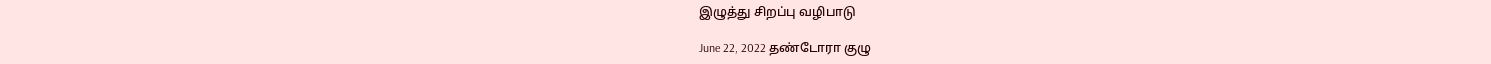இழுத்து சிறப்பு வழிபாடு

June 22, 2022 தண்டோரா குழு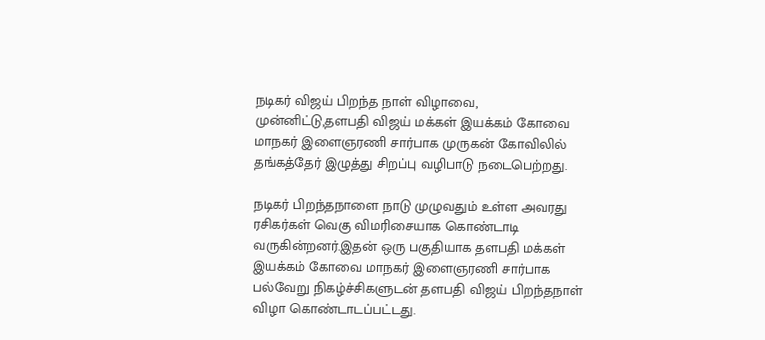நடிகர் விஜய் பிறந்த நாள் விழாவை, முன்னிட்டு,தளபதி விஜய் மக்கள் இயக்கம் கோவை மாநகர் இளைஞரணி சார்பாக முருகன் கோவிலில் தங்கத்தேர் இழுத்து சிறப்பு வழிபாடு நடைபெற்றது.

நடிகர் பிறந்தநாளை நாடு முழுவதும் உள்ள அவரது ரசிகர்கள் வெகு விமரிசையாக கொண்டாடி வருகின்றனர்.இதன் ஒரு பகுதியாக தளபதி மக்கள் இயக்கம் கோவை மாநகர் இளைஞரணி சார்பாக பல்வேறு நிகழ்ச்சிகளுடன் தளபதி விஜய் பிறந்தநாள் விழா கொண்டாடப்பட்டது.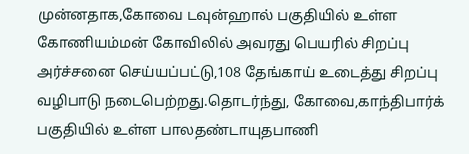முன்னதாக,கோவை டவுன்ஹால் பகுதியில் உள்ள கோணியம்மன் கோவிலில் அவரது பெயரில் சிறப்பு அர்ச்சனை செய்யப்பட்டு,108 தேங்காய் உடைத்து சிறப்பு வழிபாடு நடைபெற்றது.தொடர்ந்து, கோவை,காந்திபார்க் பகுதியில் உள்ள பாலதண்டாயுதபாணி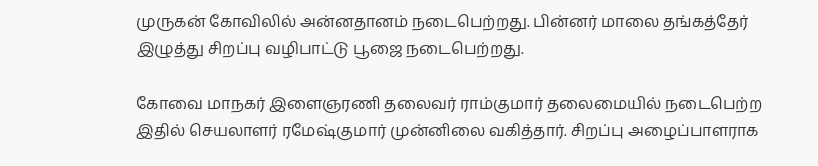முருகன் கோவிலில் அன்னதானம் நடைபெற்றது. பின்னர் மாலை தங்கத்தேர் இழுத்து சிறப்பு வழிபாட்டு பூஜை நடைபெற்றது.

கோவை மாநகர் இளைஞரணி தலைவர் ராம்குமார் தலைமையில் நடைபெற்ற இதில் செயலாளர் ரமேஷ்குமார் முன்னிலை வகித்தார். சிறப்பு அழைப்பாளராக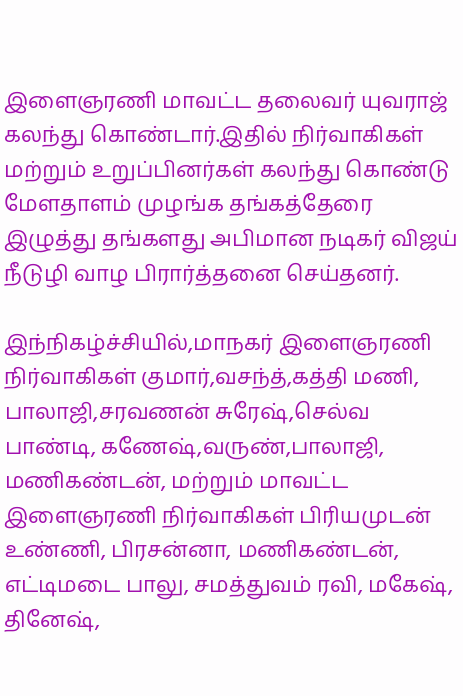இளைஞரணி மாவட்ட தலைவர் யுவராஜ் கலந்து கொண்டார்.இதில் நிர்வாகிகள் மற்றும் உறுப்பினர்கள் கலந்து கொண்டு மேளதாளம் முழங்க தங்கத்தேரை இழுத்து தங்களது அபிமான நடிகர் விஜய் நீடுழி வாழ பிரார்த்தனை செய்தனர்.

இந்நிகழ்ச்சியில்,மாநகர் இளைஞரணி நிர்வாகிகள் குமார்,வசந்த்,கத்தி மணி, பாலாஜி,சரவணன் சுரேஷ்,செல்வ பாண்டி, கணேஷ்,வருண்,பாலாஜி, மணிகண்டன், மற்றும் மாவட்ட இளைஞரணி நிர்வாகிகள் பிரியமுடன் உண்ணி, பிரசன்னா, மணிகண்டன், எட்டிமடை பாலு, சமத்துவம் ரவி, மகேஷ், தினேஷ்,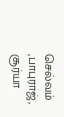செல்வம் ,பாபுராஜ், சூர்யா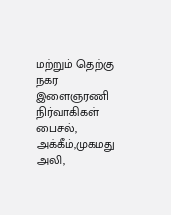மற்றும் தெற்கு நகர இளைஞரணி நிர்வாகிகள் பைசல், அக்கீம்,முகமது அலி,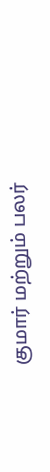குமார் மற்றும் பலர்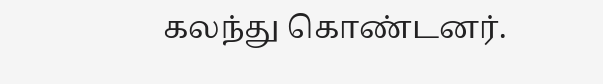கலந்து கொண்டனர்.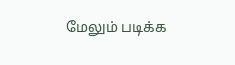மேலும் படிக்க